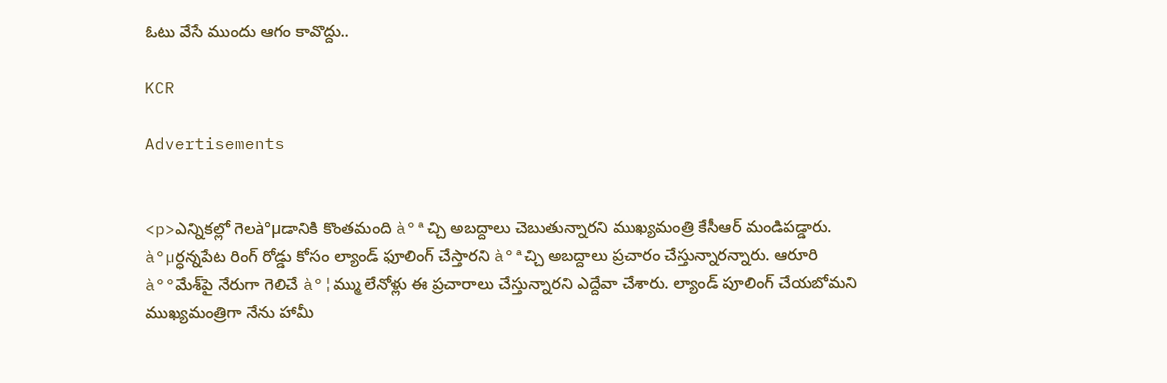ఓటు వేసే ముందు ఆగం కావొద్దు..

KCR

Advertisements


<p>ఎన్నిక‌ల్లో గెల‌à°µడానికి కొంత‌మంది à°ªచ్చి అబద్దాలు చెబుతున్నారని ముఖ్య‌మంత్రి కేసీఆర్ మండిప‌డ్డారు. à°µర్ధ‌న్న‌పేట రింగ్ రోడ్డు కోసం ల్యాండ్ ఫూలింగ్ చేస్తార‌ని à°ªచ్చి అబ‌ద్దాలు ప్ర‌చారం చేస్తున్నారన్నారు. ఆరూరి à°°మేశ్‌పై నేరుగా గెలిచే à°¦మ్ము లేనోళ్లు ఈ ప్ర‌చారాలు చేస్తున్నారని ఎద్దేవా చేశారు. ల్యాండ్ పూలింగ్ చేయబోమని ముఖ్యమంత్రిగా నేను హామీ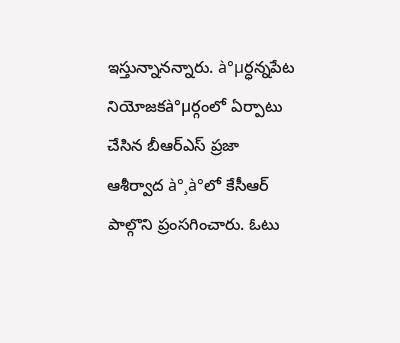ఇస్తున్నానన్నారు. à°µర్ధ‌న్న‌పేట నియోజ‌క‌à°µర్గంలో ఏర్పాటు చేసిన బీఆర్ఎస్ ప్ర‌జా ఆశీర్వాద à°¸à°లో కేసీఆర్ పాల్గొని ప్రంస‌గించారు. ఓటు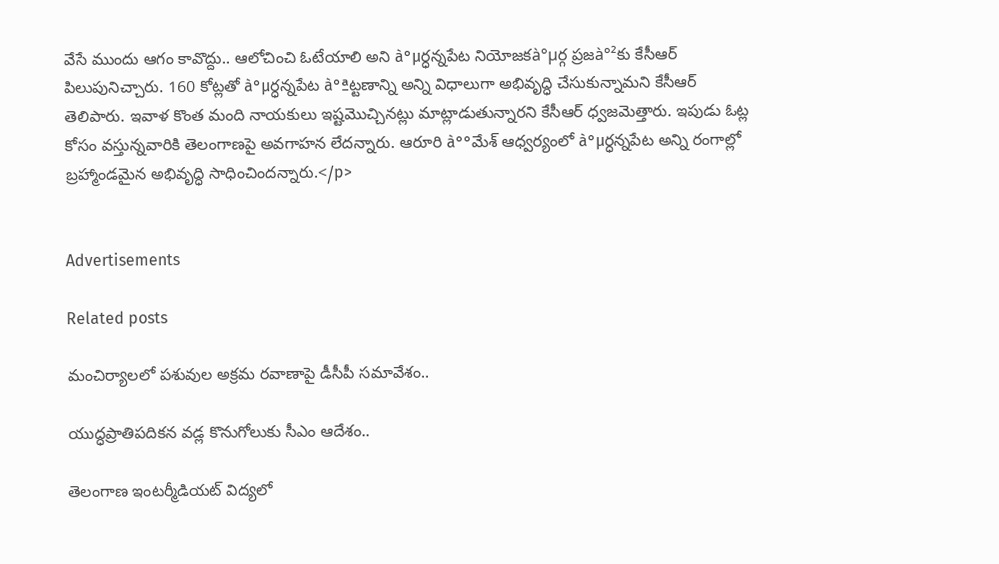వేసే ముందు ఆగం కావొద్దు.. ఆలోచించి ఓటేయాలి అని à°µర్ధ‌న్న‌పేట నియోజ‌క‌à°µర్గ ప్ర‌జ‌à°²కు కేసీఆర్ పిలుపునిచ్చారు. 160 కోట్ల‌తో à°µర్ధ‌న్న‌పేట à°ªట్ట‌ణాన్ని అన్ని విధాలుగా అభివృద్ధి చేసుకున్నామ‌ని కేసీఆర్ తెలిపారు. ఇవాళ కొంత మంది నాయ‌కులు ఇష్ట‌మొచ్చిన‌ట్లు మాట్లాడుతున్నారని కేసీఆర్ ధ్వ‌జ‌మెత్తారు. ఇపుడు ఓట్ల కోసం వస్తున్నవారికి తెలంగాణపై అవగాహన లేదన్నారు. ఆరూరి à°°మేశ్ ఆధ్వ‌ర్యంలో à°µర్ధ‌న్న‌పేట అన్ని రంగాల్లో బ్ర‌హ్మాండ‌మైన అభివృద్ధి సాధించిందన్నారు.</p>


Advertisements

Related posts

మంచిర్యాలలో పశువుల అక్రమ రవాణాపై డీసీపీ సమావేశం..

యుద్ధప్రాతిపదికన వడ్ల కొనుగోలుకు సీఎం ఆదేశం..

తెలంగాణ ఇంటర్మీడియట్ విద్యలో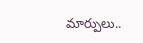మార్పులు..